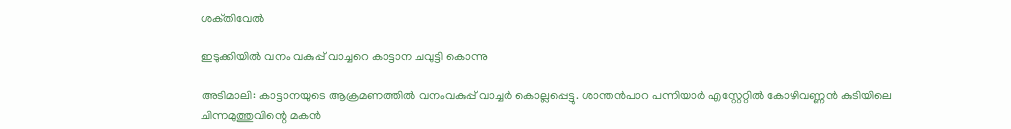ശക്‌തിവേൽ

ഇടുക്കിയിൽ വനം വകുപ്പ് വാച്ചറെ കാട്ടാന ചവുട്ടി കൊന്നു

അടിമാലി: കാട്ടാനയുടെ ആക്രമണത്തിൽ വനംവകുപ്പ് വാച്ചർ കൊല്ലപ്പെട്ടു. ശാന്തൻപാറ പന്നിയാർ എസ്റ്റേറ്റിൽ കോഴിവണ്ണൻ കുടിയിലെ ചിന്നമുത്തുവിന്റെ മകൻ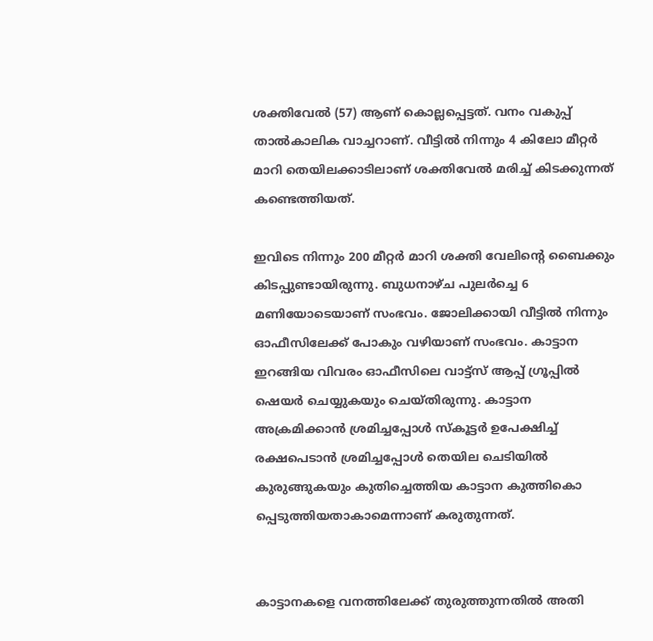ശക്തിവേൽ (57) ആണ് കൊല്ലപ്പെട്ടത്. വനം വകുപ്പ് താൽകാലിക വാച്ചറാണ്. വീട്ടിൽ നിന്നും 4 കിലോ മീറ്റർ മാറി തെയിലക്കാടിലാണ് ശക്തിവേൽ മരിച്ച് കിടക്കുന്നത് കണ്ടെത്തിയത്.

ഇവിടെ നിന്നും 200 മീറ്റർ മാറി ശക്തി വേലിന്റെ ബൈക്കും കിടപ്പുണ്ടായിരുന്നു. ബുധനാഴ്ച പുലർച്ചെ 6 മണിയോടെയാണ് സംഭവം. ജോലിക്കായി വീട്ടിൽ നിന്നും ഓഫീസിലേക്ക് പോകും വഴിയാണ് സംഭവം. കാട്ടാന ഇറങ്ങിയ വിവരം ഓഫീസിലെ വാട്ട്സ് ആപ്പ് ഗ്രൂപ്പിൽ ഷെയർ ചെയ്യുകയും ചെയ്തിരുന്നു. കാട്ടാന അക്രമിക്കാൻ ശ്രമിച്ചപ്പോൾ സ്കൂട്ടർ ഉപേക്ഷിച്ച് രക്ഷപെടാൻ ശ്രമിച്ചപ്പോൾ തെയില ചെടിയിൽ കുരുങ്ങുകയും കുതിച്ചെത്തിയ കാട്ടാന കുത്തികൊ പ്പെടുത്തിയതാകാമെന്നാണ് കരുതുന്നത്.


കാട്ടാനകളെ വനത്തിലേക്ക് തുരുത്തുന്നതിൽ അതി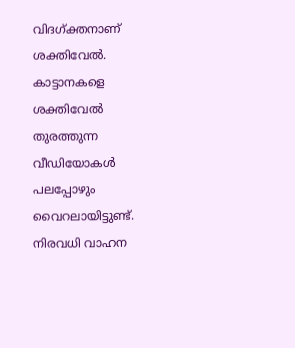വിദഗ്ക്തനാണ് ശക്തിവേൽ. കാട്ടാനകളെ ശക്തിവേൽ തുരത്തുന്ന വീഡിയോകൾ പലപ്പോഴും വൈറലായിട്ടുണ്ട്. നിരവധി വാഹന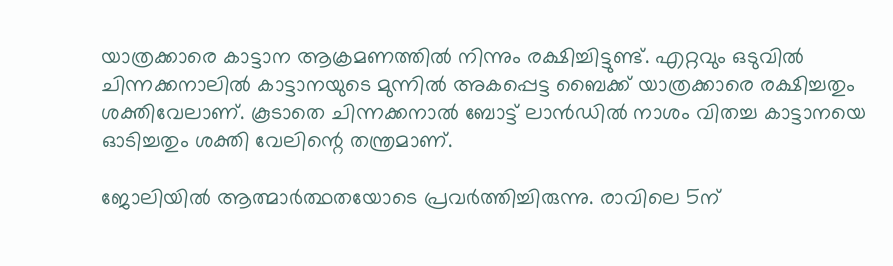യാത്രക്കാരെ കാട്ടാന ആക്രമണത്തിൽ നിന്നും രക്ഷിച്ചിട്ടുണ്ട്. എറ്റവും ഒടുവിൽ ചിന്നക്കനാലിൽ കാട്ടാനയുടെ മുന്നിൽ അകപ്പെട്ട ബൈക്ക് യാത്രക്കാരെ രക്ഷിച്ചതും ശക്തിവേലാണ്. കൂടാതെ ചിന്നക്കനാൽ ബോട്ട് ലാൻഡിൽ നാശം വിതച്ച കാട്ടാനയെ ഓടിച്ചതും ശക്തി വേലിന്റെ തന്ത്രമാണ്.

ജോലിയിൽ ആത്മാർത്ഥതയോടെ പ്രവർത്തിച്ചിരുന്നു. രാവിലെ 5ന്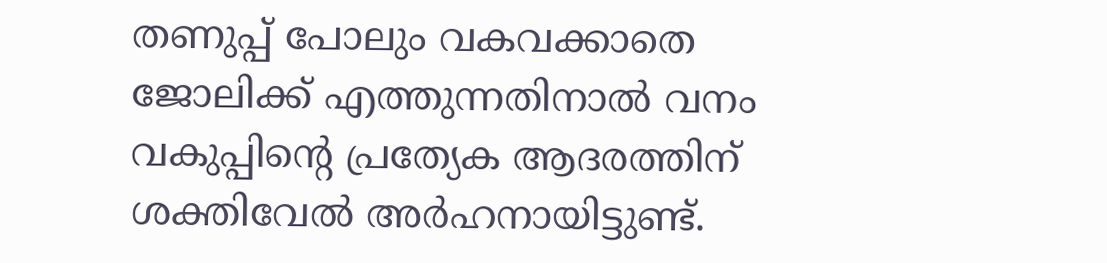തണുപ്പ് പോലും വകവക്കാതെ ജോലിക്ക് എത്തുന്നതിനാൽ വനം വകുപ്പിന്റെ പ്രത്യേക ആദരത്തിന് ശക്തിവേൽ അർഹനായിട്ടുണ്ട്.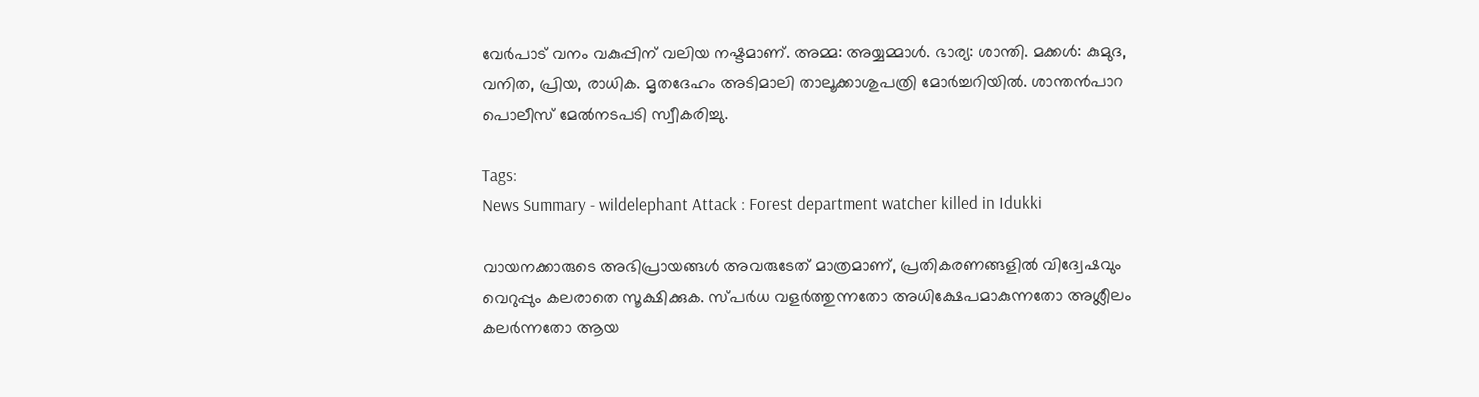വേർപാട് വനം വകുപ്പിന് വലിയ നഷ്ടമാണ്. അമ്മ: അയ്യമ്മാൾ. ഭാര്യ: ശാന്തി. മക്കൾ: കുമുദ, വനിത, പ്രിയ, രാധിക. മൃതദേഹം അടിമാലി താലൂക്കാശുപത്രി മോർച്ചറിയിൽ. ശാന്തൻപാറ പൊലീസ് മേൽനടപടി സ്വീകരിച്ചു.

Tags:
News Summary - wildelephant Attack : Forest department watcher killed in Idukki

വായനക്കാരുടെ അഭിപ്രായങ്ങള്‍ അവരുടേത് മാത്രമാണ്, പ്രതികരണങ്ങളിൽ വിദ്വേഷവും വെറുപ്പും കലരാതെ സൂക്ഷിക്കുക. സ്പർധ വളർത്തുന്നതോ അധിക്ഷേപമാകുന്നതോ അശ്ലീലം കലർന്നതോ ആയ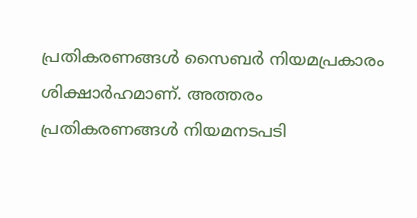പ്രതികരണങ്ങൾ സൈബർ നിയമപ്രകാരം ശിക്ഷാർഹമാണ്. അത്തരം പ്രതികരണങ്ങൾ നിയമനടപടി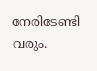നേരിടേണ്ടി വരും.